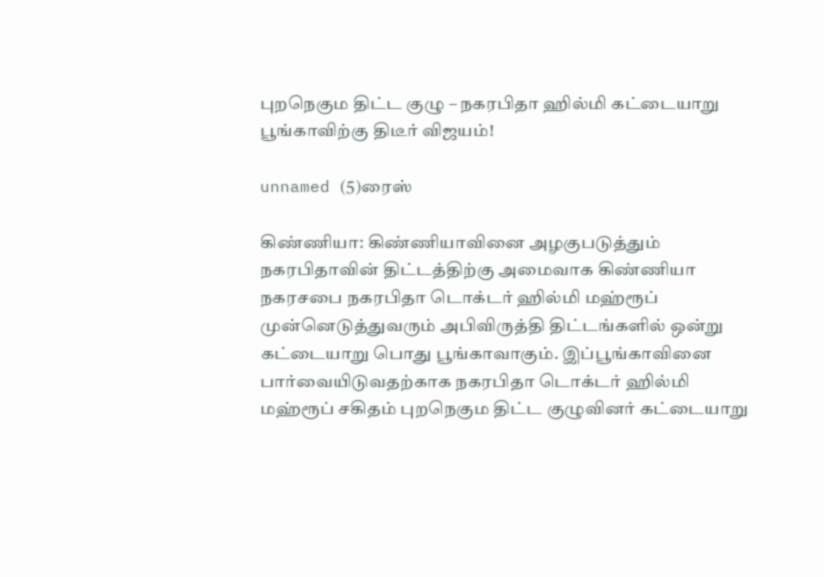புறநெகும திட்ட குழு – நகரபிதா ஹில்மி கட்டையாறு பூங்காவிற்கு திடீர் விஜயம்!

unnamed (5)ரைஸ்

கிண்ணியா: கிண்ணியாவினை அழகுபடுத்தும் நகரபிதாவின் திட்டத்திற்கு அமைவாக கிண்ணியா நகரசபை நகரபிதா டொக்டர் ஹில்மி மஹ்ரூப் முன்னெடுத்துவரும் அபிவிருத்தி திட்டங்களில் ஒன்று கட்டையாறு பொது பூங்காவாகும். இப்பூங்காவினை பார்வையிடுவதற்காக நகரபிதா டொக்டர் ஹில்மி மஹ்ரூப் சகிதம் புறநெகும திட்ட குழுவினர் கட்டையாறு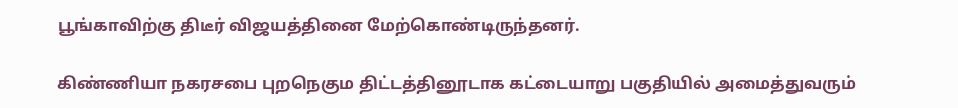பூங்காவிற்கு திடீர் விஜயத்தினை மேற்கொண்டிருந்தனர்.

கிண்ணியா நகரசபை புறநெகும திட்டத்தினூடாக கட்டையாறு பகுதியில் அமைத்துவரும்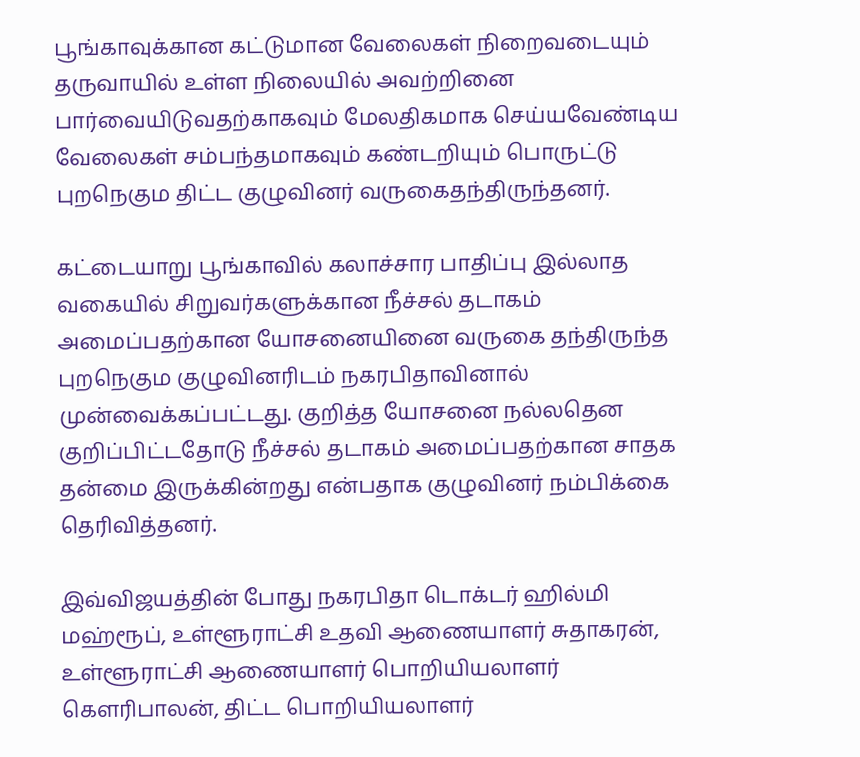பூங்காவுக்கான கட்டுமான வேலைகள் நிறைவடையும் தருவாயில் உள்ள நிலையில் அவற்றினை பார்வையிடுவதற்காகவும் மேலதிகமாக செய்யவேண்டிய வேலைகள் சம்பந்தமாகவும் கண்டறியும் பொருட்டு புறநெகும திட்ட குழுவினர் வருகைதந்திருந்தனர்.

கட்டையாறு பூங்காவில் கலாச்சார பாதிப்பு இல்லாத வகையில் சிறுவர்களுக்கான நீச்சல் தடாகம் அமைப்பதற்கான யோசனையினை வருகை தந்திருந்த புறநெகும குழுவினரிடம் நகரபிதாவினால் முன்வைக்கப்பட்டது. குறித்த யோசனை நல்லதென குறிப்பிட்டதோடு நீச்சல் தடாகம் அமைப்பதற்கான சாதக தன்மை இருக்கின்றது என்பதாக குழுவினர் நம்பிக்கை தெரிவித்தனர்.

இவ்விஜயத்தின் போது நகரபிதா டொக்டர் ஹில்மி மஹ்ரூப், உள்ளூராட்சி உதவி ஆணையாளர் சுதாகரன், உள்ளூராட்சி ஆணையாளர் பொறியியலாளர் கௌரிபாலன், திட்ட பொறியியலாளர்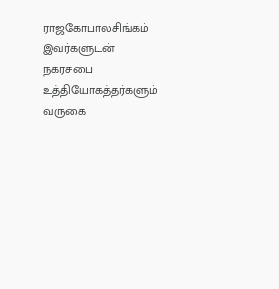ராஜகோபாலசிங்கம் இவர்களுடன் நகரசபை உத்தியோகத்தர்களும் வருகை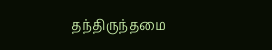தந்திருந்தமை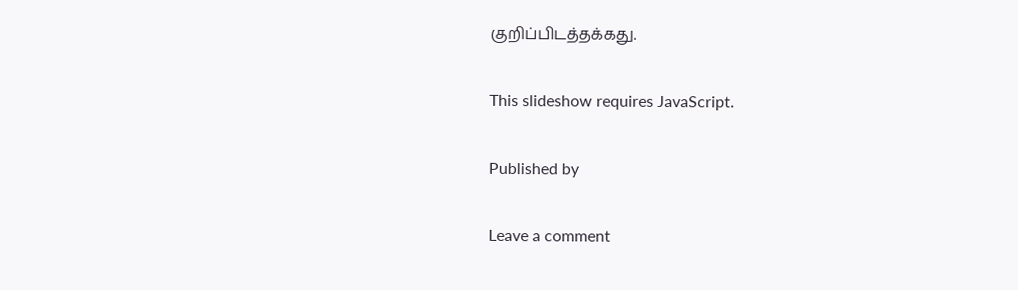குறிப்பிடத்தக்கது.

This slideshow requires JavaScript.

Published by

Leave a comment